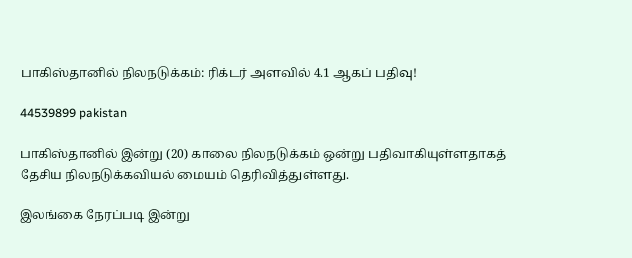பாகிஸ்தானில் நிலநடுக்கம்: ரிக்டர் அளவில் 4.1 ஆகப் பதிவு!

44539899 pakistan

பாகிஸ்தானில் இன்று (20) காலை நிலநடுக்கம் ஒன்று பதிவாகியுள்ளதாகத் தேசிய நிலநடுக்கவியல் மையம் தெரிவித்துள்ளது.

இலங்கை நேரப்படி இன்று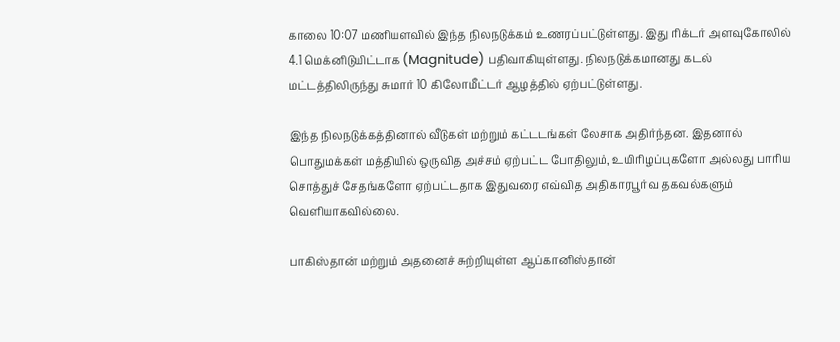காலை 10:07 மணியளவில் இந்த நிலநடுக்கம் உணரப்பட்டுள்ளது. இது ரிக்டர் அளவுகோலில் 4.1 மெக்னிடுயிட்டாக (Magnitude) பதிவாகியுள்ளது. நிலநடுக்கமானது கடல் மட்டத்திலிருந்து சுமார் 10 கிலோமீட்டர் ஆழத்தில் ஏற்பட்டுள்ளது.

இந்த நிலநடுக்கத்தினால் வீடுகள் மற்றும் கட்டடங்கள் லேசாக அதிர்ந்தன. இதனால் பொதுமக்கள் மத்தியில் ஒருவித அச்சம் ஏற்பட்ட போதிலும், உயிரிழப்புகளோ அல்லது பாரிய சொத்துச் சேதங்களோ ஏற்பட்டதாக இதுவரை எவ்வித அதிகாரபூர்வ தகவல்களும் வெளியாகவில்லை.

பாகிஸ்தான் மற்றும் அதனைச் சுற்றியுள்ள ஆப்கானிஸ்தான்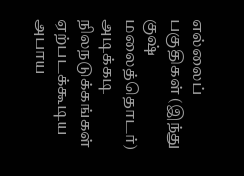எல்லைப் பகுதிகள் (இந்து குஷ் மலைத்தொடர்) அடிக்கடி நிலநடுக்கங்கள் ஏற்படக்கூடிய அபாய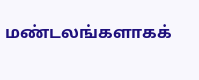மண்டலங்களாகக்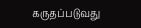கருதப்படுவது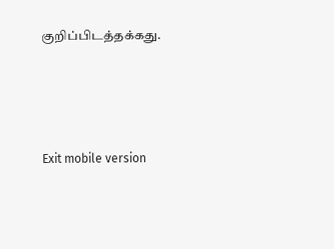குறிப்பிடத்தக்கது.





Exit mobile version